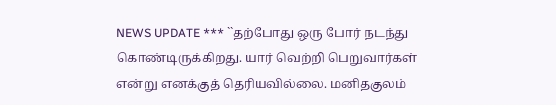NEWS UPDATE *** ``தற்போது ஒரு போர் நடந்து கொண்டிருக்கிறது. யார் வெற்றி பெறுவார்கள் என்று எனக்குத் தெரியவில்லை. மனிதகுலம்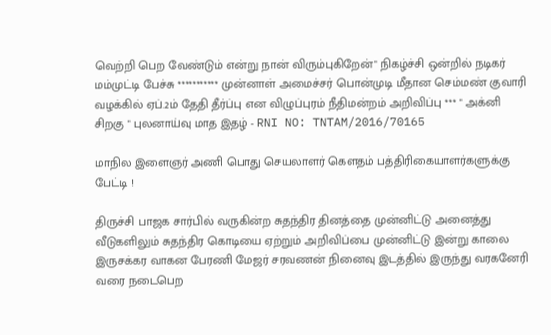வெற்றி பெற வேண்டும் என்று நான் விரும்புகிறேன்" நிகழ்ச்சி ஒன்றில் நடிகர் மம்முட்டி பேச்சு *********** முன்னாள் அமைச்சர் பொன்முடி மீதான செம்மண் குவாரி வழக்கில் ஏப்.2ம் தேதி தீர்ப்பு என விழுப்புரம் நீதிமன்றம் அறிவிப்பு *** " அக்னி சிறகு " புலனாய்வு மாத இதழ் - RNI NO: TNTAM/2016/70165

மாநில இளைஞர் அணி பொது செயலாளர் கௌதம் பத்திரிகையாளர்களுக்கு பேட்டி !

திருச்சி பாஜக சார்பில் வருகின்ற சுதந்திர தினத்தை முன்னிட்டு அனைத்து வீடுகளிலும் சுதந்திர கொடியை ஏற்றும் அறிவிப்பை முன்னிட்டு இன்று காலை இருசக்கர வாகன பேரணி மேஜர் சரவணன் நினைவு இடத்தில் இருந்து வரகனேரி வரை நடைபெற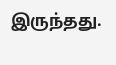இருந்தது.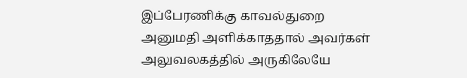இப்பேரணிக்கு காவல்துறை அனுமதி அளிக்காததால் அவர்கள் அலுவலகத்தில் அருகிலேயே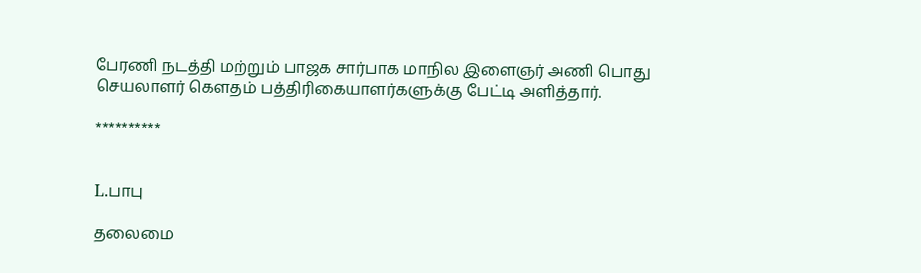பேரணி நடத்தி மற்றும் பாஜக சார்பாக மாநில இளைஞர் அணி பொது செயலாளர் கௌதம் பத்திரிகையாளர்களுக்கு பேட்டி அளித்தார்.

**********


L.பாபு

தலைமை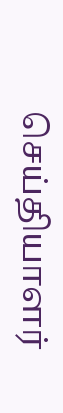செய்தியாளர்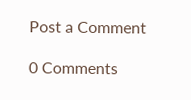Post a Comment

0 Comments